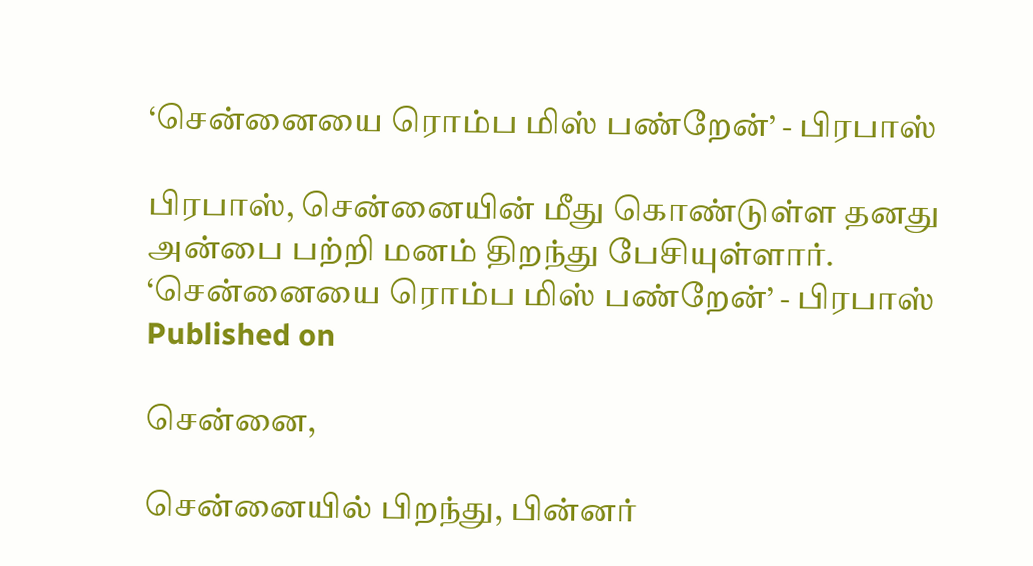‘சென்னையை ரொம்ப மிஸ் பண்றேன்’ - பிரபாஸ்

பிரபாஸ், சென்னையின் மீது கொண்டுள்ள தனது அன்பை பற்றி மனம் திறந்து பேசியுள்ளார்.
‘சென்னையை ரொம்ப மிஸ் பண்றேன்’ - பிரபாஸ்
Published on

சென்னை,

சென்னையில் பிறந்து, பின்னர்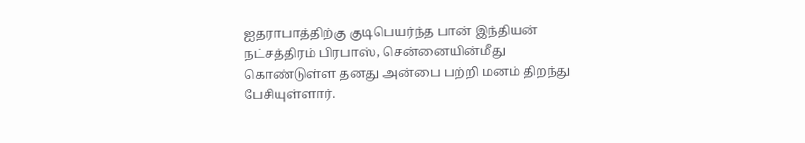ஐதராபாத்திற்கு குடிபெயர்ந்த பான் இந்தியன் நட்சத்திரம் பிரபாஸ், சென்னையின்மீது கொண்டுள்ள தனது அன்பை பற்றி மனம் திறந்து பேசியுள்ளார்.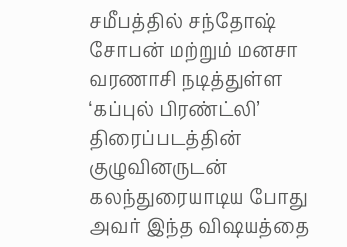சமீபத்தில் சந்தோஷ் சோபன் மற்றும் மனசா வரணாசி நடித்துள்ள ‘கப்புல் பிரண்ட்லி’ திரைப்படத்தின் குழுவினருடன் கலந்துரையாடிய போது அவர் இந்த விஷயத்தை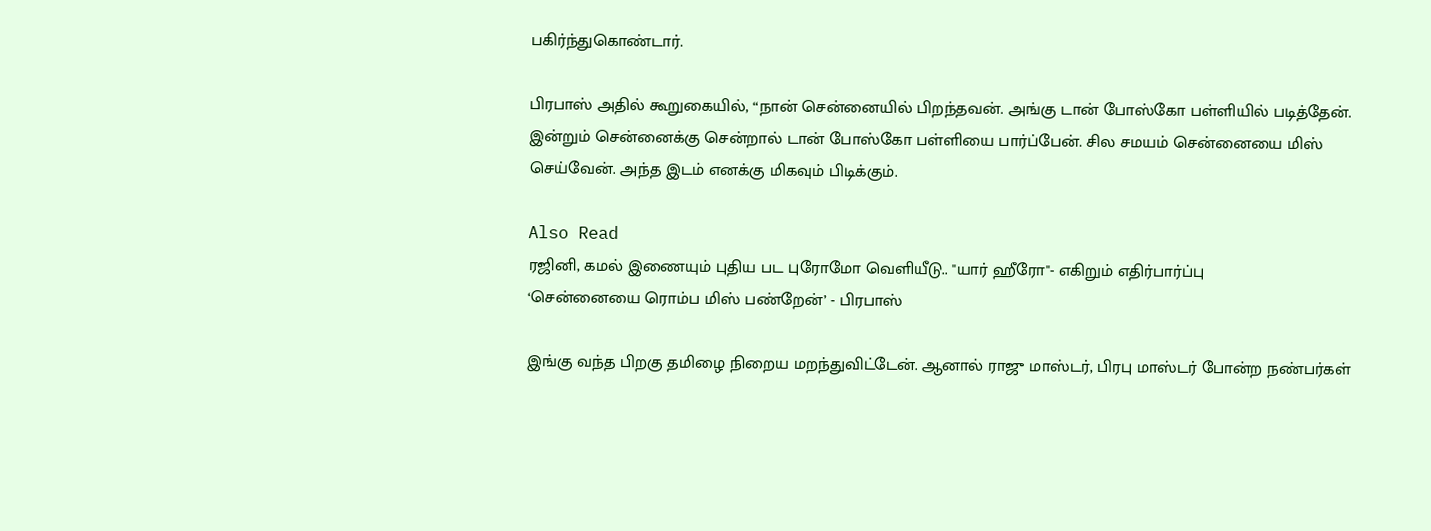பகிர்ந்துகொண்டார்.

பிரபாஸ் அதில் கூறுகையில், “நான் சென்னையில் பிறந்தவன். அங்கு டான் போஸ்கோ பள்ளியில் படித்தேன். இன்றும் சென்னைக்கு சென்றால் டான் போஸ்கோ பள்ளியை பார்ப்பேன். சில சமயம் சென்னையை மிஸ் செய்வேன். அந்த இடம் எனக்கு மிகவும் பிடிக்கும்.

Also Read
ரஜினி, கமல் இணையும் புதிய பட புரோமோ வெளியீடு.. "யார் ஹீரோ"- எகிறும் எதிர்பார்ப்பு
‘சென்னையை ரொம்ப மிஸ் பண்றேன்’ - பிரபாஸ்

இங்கு வந்த பிறகு தமிழை நிறைய மறந்துவிட்டேன். ஆனால் ராஜு மாஸ்டர், பிரபு மாஸ்டர் போன்ற நண்பர்கள்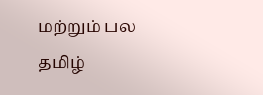மற்றும் பல தமிழ்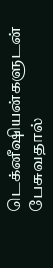டெக்னீஷியன்களுடன் பேசுவதால்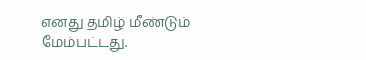எனது தமிழ் மீண்டும் மேம்பட்டது.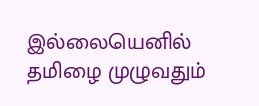இல்லையெனில் தமிழை முழுவதும்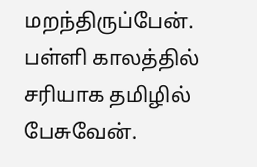மறந்திருப்பேன். பள்ளி காலத்தில் சரியாக தமிழில் பேசுவேன்.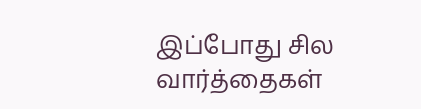இப்போது சில வார்த்தைகள்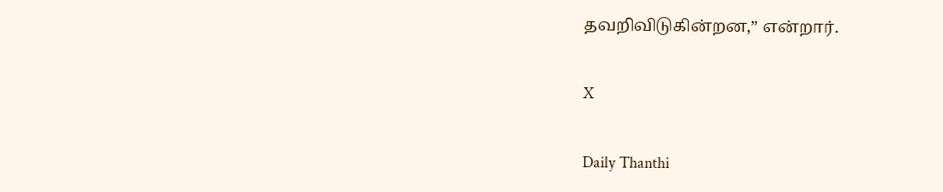தவறிவிடுகின்றன,” என்றார்.

X

Daily Thanthi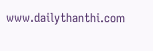www.dailythanthi.com